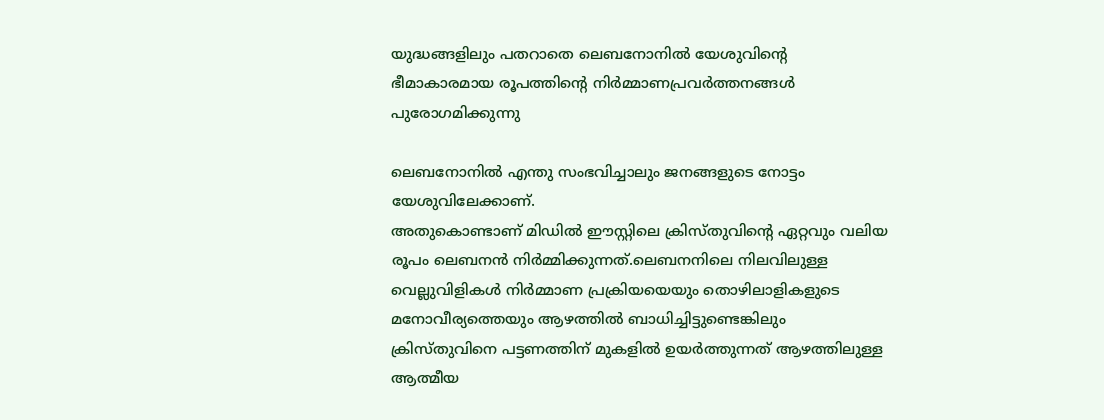യുദ്ധങ്ങളിലും പതറാതെ ലെബനോനില്‍ യേശുവിന്റെ ഭീമാകാരമായ രൂപത്തിന്റെ നിര്‍മ്മാണപ്രവര്‍ത്തനങ്ങള്‍ പുരോഗമിക്കുന്നു

ലെബനോനില്‍ എന്തു സംഭവിച്ചാലും ജനങ്ങളുടെ നോട്ടം യേശുവിലേക്കാണ്.
അതുകൊണ്ടാണ് മിഡില്‍ ഈസ്റ്റിലെ ക്രിസ്തുവിന്റെ ഏറ്റവും വലിയ രൂപം ലെബനന്‍ നിര്‍മ്മിക്കുന്നത്.ലെബനനിലെ നിലവിലുള്ള വെല്ലുവിളികള്‍ നിര്‍മ്മാണ പ്രക്രിയയെയും തൊഴിലാളികളുടെ മനോവീര്യത്തെയും ആഴത്തില്‍ ബാധിച്ചിട്ടുണ്ടെങ്കിലും ക്രിസ്തുവിനെ പട്ടണത്തിന് മുകളില്‍ ഉയര്‍ത്തുന്നത് ആഴത്തിലുള്ള ആത്മീയ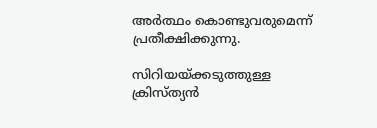അര്‍ത്ഥം കൊണ്ടുവരുമെന്ന് പ്രതീക്ഷിക്കുന്നു.

സിറിയയ്ക്കടുത്തുള്ള ക്രിസ്ത്യന്‍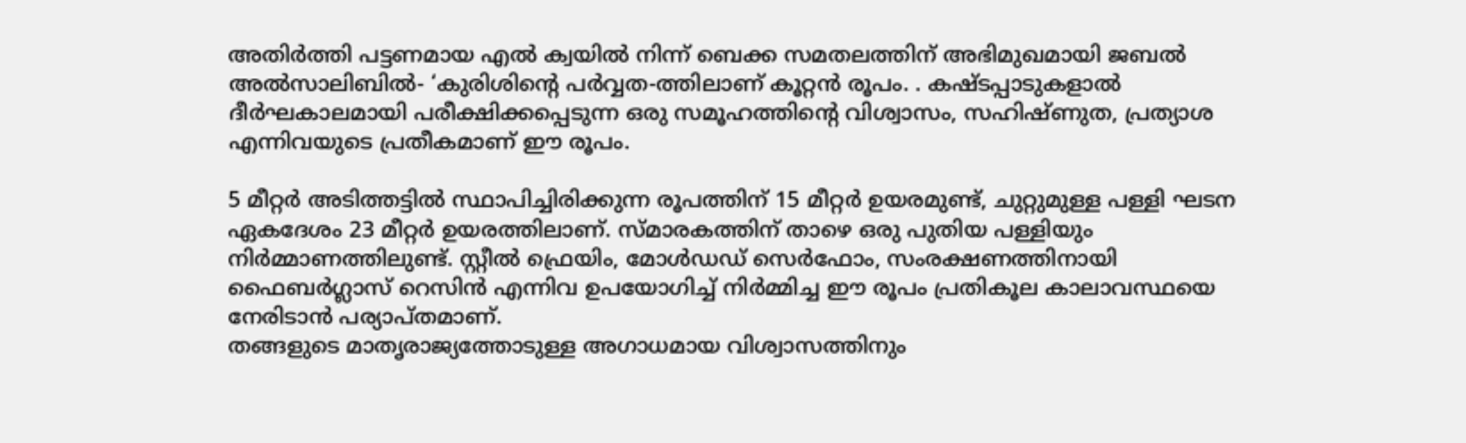അതിര്‍ത്തി പട്ടണമായ എല്‍ ക്വയില്‍ നിന്ന് ബെക്ക സമതലത്തിന് അഭിമുഖമായി ജബല്‍ അല്‍സാലിബില്‍- ‘കുരിശിന്റെ പര്‍വ്വത-ത്തിലാണ് കൂറ്റന്‍ രൂപം. . കഷ്ടപ്പാടുകളാല്‍ ദീര്‍ഘകാലമായി പരീക്ഷിക്കപ്പെടുന്ന ഒരു സമൂഹത്തിന്റെ വിശ്വാസം, സഹിഷ്ണുത, പ്രത്യാശ എന്നിവയുടെ പ്രതീകമാണ് ഈ രൂപം.

5 മീറ്റര്‍ അടിത്തട്ടില്‍ സ്ഥാപിച്ചിരിക്കുന്ന രൂപത്തിന് 15 മീറ്റര്‍ ഉയരമുണ്ട്, ചുറ്റുമുള്ള പള്ളി ഘടന ഏകദേശം 23 മീറ്റര്‍ ഉയരത്തിലാണ്. സ്മാരകത്തിന് താഴെ ഒരു പുതിയ പള്ളിയും നിര്‍മ്മാണത്തിലുണ്ട്. സ്റ്റീല്‍ ഫ്രെയിം, മോള്‍ഡഡ് സെര്‍ഫോം, സംരക്ഷണത്തിനായി ഫൈബര്‍ഗ്ലാസ് റെസിന്‍ എന്നിവ ഉപയോഗിച്ച് നിര്‍മ്മിച്ച ഈ രൂപം പ്രതികൂല കാലാവസ്ഥയെ നേരിടാന്‍ പര്യാപ്തമാണ്.
തങ്ങളുടെ മാതൃരാജ്യത്തോടുള്ള അഗാധമായ വിശ്വാസത്തിനും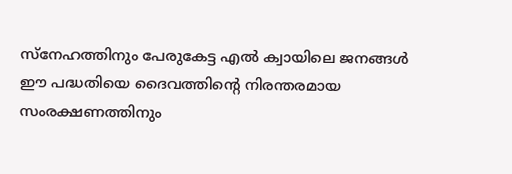സ്‌നേഹത്തിനും പേരുകേട്ട എല്‍ ക്വായിലെ ജനങ്ങള്‍ ഈ പദ്ധതിയെ ദൈവത്തിന്റെ നിരന്തരമായ സംരക്ഷണത്തിനും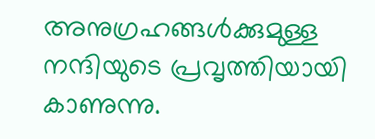അനുഗ്രഹങ്ങള്‍ക്കുമുള്ള നന്ദിയുടെ പ്രവൃത്തിയായി കാണുന്നു.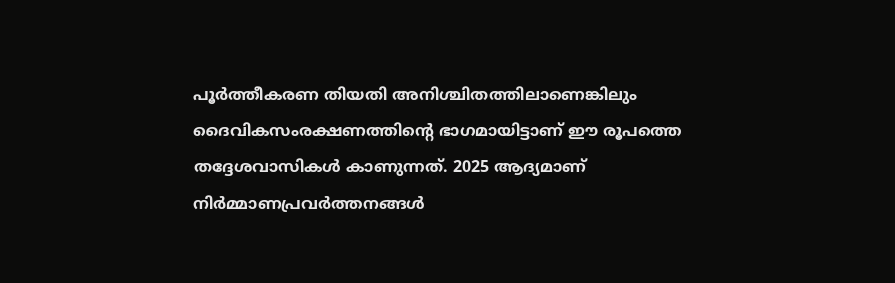പൂര്‍ത്തീകരണ തിയതി അനിശ്ചിതത്തിലാണെങ്കിലും ദൈവികസംരക്ഷണത്തിന്റെ ഭാഗമായിട്ടാണ് ഈ രൂപത്തെ തദ്ദേശവാസികള്‍ കാണുന്നത്. 2025 ആദ്യമാണ് നിര്‍മ്മാണപ്രവര്‍ത്തനങ്ങള്‍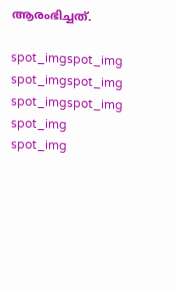ആരംഭിച്ചത്.

spot_imgspot_img
spot_imgspot_img
spot_imgspot_img
spot_img
spot_img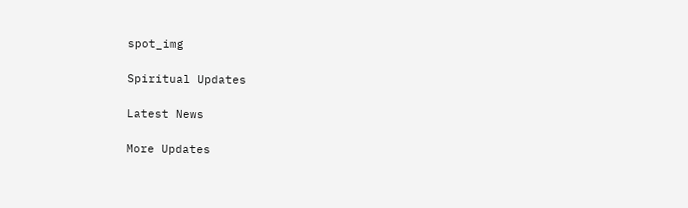spot_img

Spiritual Updates

Latest News

More Updates